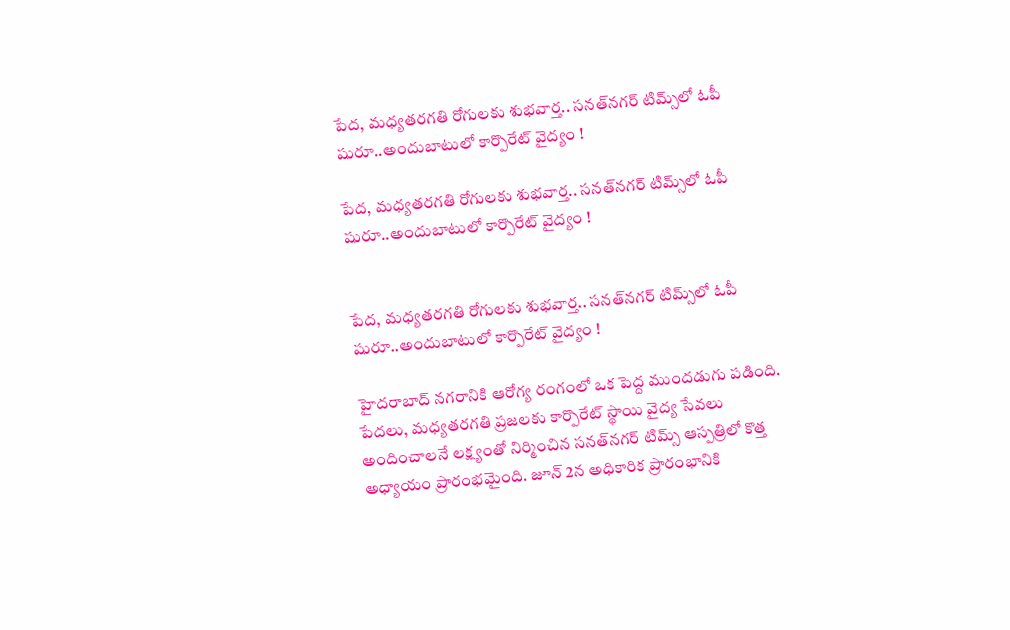పేద, మధ్యతరగతి రోగులకు శుభవార్త.. సనత్‌నగర్‌ టిమ్స్‌లో ఓపీ షురూ..అందుబాటులో కార్పొరేట్ వైద్యం !

పేద, మధ్యతరగతి రోగులకు శుభవార్త.. సనత్‌నగర్‌ టిమ్స్‌లో ఓపీ షురూ..అందుబాటులో కార్పొరేట్ వైద్యం !


పేద, మధ్యతరగతి రోగులకు శుభవార్త.. సనత్‌నగర్‌ టిమ్స్‌లో ఓపీ షురూ..అందుబాటులో కార్పొరేట్ వైద్యం !

హైదరాబాద్ నగరానికి ఆరోగ్య రంగంలో ఒక పెద్ద ముందడుగు పడింది. పేదలు, మధ్యతరగతి ప్రజలకు కార్పొరేట్ స్థాయి వైద్య సేవలు అందించాలనే లక్ష్యంతో నిర్మించిన సనత్‌నగర్ టిమ్స్ ఆస్పత్రిలో కొత్త అధ్యాయం ప్రారంభమైంది. జూన్ 2న అధికారిక ప్రారంభానికి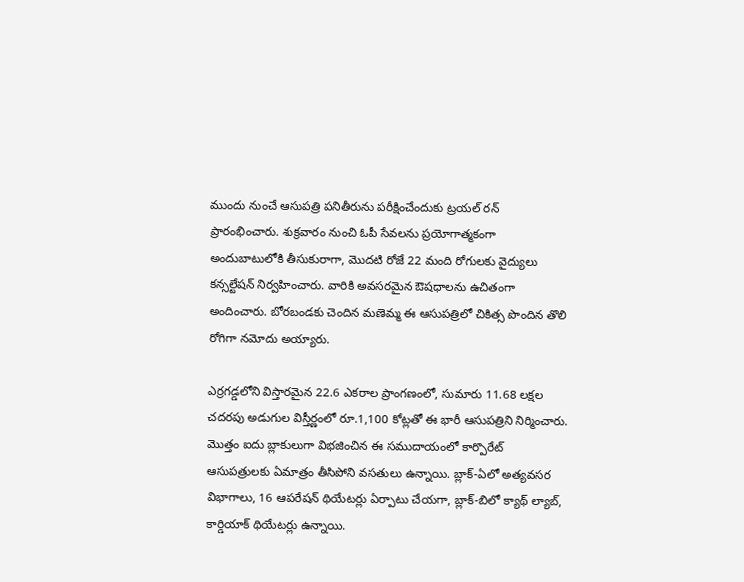ముందు నుంచే ఆసుపత్రి పనితీరును పరీక్షించేందుకు ట్రయల్ రన్ ప్రారంభించారు. శుక్రవారం నుంచి ఓపీ సేవలను ప్రయోగాత్మకంగా అందుబాటులోకి తీసుకురాగా, మొదటి రోజే 22 మంది రోగులకు వైద్యులు కన్సల్టేషన్ నిర్వహించారు. వారికి అవసరమైన ఔషధాలను ఉచితంగా అందించారు. బోరబండకు చెందిన మణెమ్మ ఈ ఆసుపత్రిలో చికిత్స పొందిన తొలి రోగిగా నమోదు అయ్యారు.

ఎర్రగడ్డలోని విస్తారమైన 22.6 ఎకరాల ప్రాంగణంలో, సుమారు 11.68 లక్షల చదరపు అడుగుల విస్తీర్ణంలో రూ.1,100 కోట్లతో ఈ భారీ ఆసుపత్రిని నిర్మించారు. మొత్తం ఐదు బ్లాకులుగా విభజించిన ఈ సముదాయంలో కార్పొరేట్ ఆసుపత్రులకు ఏమాత్రం తీసిపోని వసతులు ఉన్నాయి. బ్లాక్-ఏలో అత్యవసర విభాగాలు, 16 ఆపరేషన్ థియేటర్లు ఏర్పాటు చేయగా, బ్లాక్-బిలో క్యాథ్ ల్యాబ్, కార్డియాక్ థియేటర్లు ఉన్నాయి.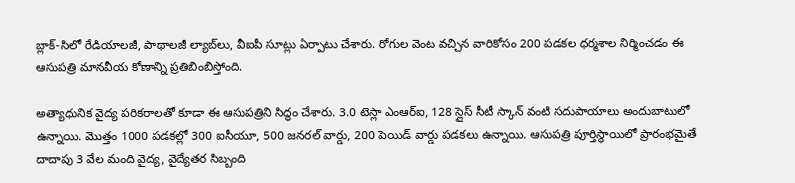బ్లాక్-సిలో రేడియాలజీ, పాథాలజీ ల్యాబ్‌లు, వీఐపీ సూట్లు ఏర్పాటు చేశారు. రోగుల వెంట వచ్చిన వారికోసం 200 పడకల ధర్మశాల నిర్మించడం ఈ ఆసుపత్రి మానవీయ కోణాన్ని ప్రతిబింబిస్తోంది.

అత్యాధునిక వైద్య పరికరాలతో కూడా ఈ ఆసుపత్రిని సిద్ధం చేశారు. 3.0 టెస్లా ఎంఆర్‌ఐ, 128 స్లైస్ సీటీ స్కాన్ వంటి సదుపాయాలు అందుబాటులో ఉన్నాయి. మొత్తం 1000 పడకల్లో 300 ఐసీయూ, 500 జనరల్ వార్డు, 200 పెయిడ్ వార్డు పడకలు ఉన్నాయి. ఆసుపత్రి పూర్తిస్థాయిలో ప్రారంభమైతే దాదాపు 3 వేల మంది వైద్య, వైద్యేతర సిబ్బంది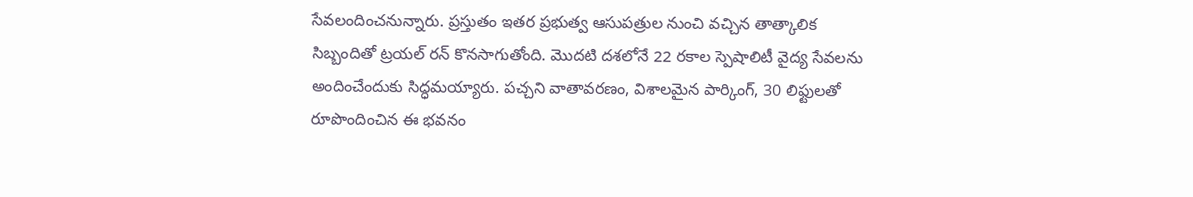సేవలందించనున్నారు. ప్రస్తుతం ఇతర ప్రభుత్వ ఆసుపత్రుల నుంచి వచ్చిన తాత్కాలిక సిబ్బందితో ట్రయల్ రన్ కొనసాగుతోంది. మొదటి దశలోనే 22 రకాల స్పెషాలిటీ వైద్య సేవలను అందించేందుకు సిద్ధమయ్యారు. పచ్చని వాతావరణం, విశాలమైన పార్కింగ్, 30 లిఫ్టులతో రూపొందించిన ఈ భవనం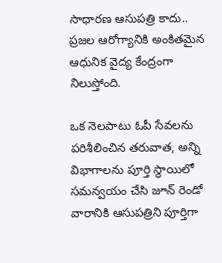సాధారణ ఆసుపత్రి కాదు.. ప్రజల ఆరోగ్యానికి అంకితమైన ఆధునిక వైద్య కేంద్రంగా నిలుస్తోంది.

ఒక నెలపాటు ఓపీ సేవలను పరిశీలించిన తరువాత, అన్ని విభాగాలను పూర్తి స్థాయిలో సమన్వయం చేసి జూన్ రెండో వారానికి ఆసుపత్రిని పూర్తిగా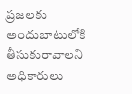ప్రజలకు అందుబాటులోకి తీసుకురావాలని అధికారులు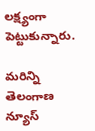లక్ష్యంగా పెట్టుకున్నారు.

మరిన్ని తెలంగాణ న్యూస్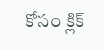కోసం క్లిక్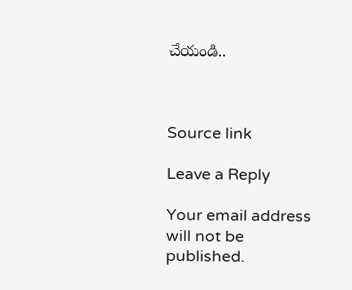చేయండి..



Source link

Leave a Reply

Your email address will not be published.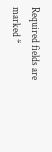Required fields are marked *